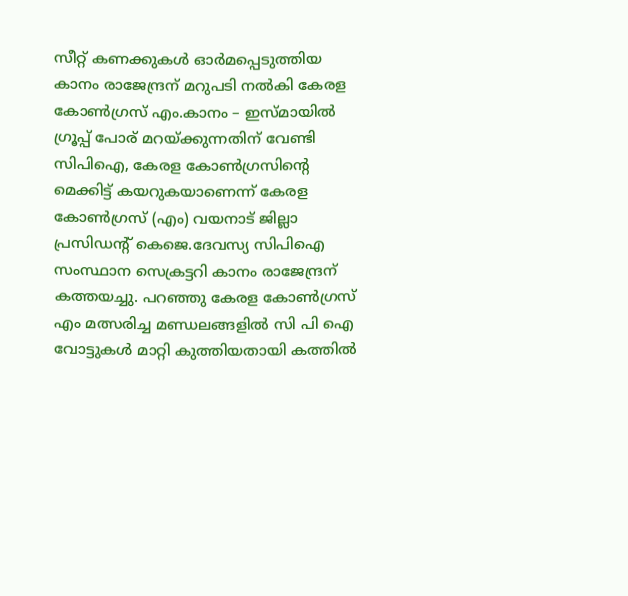സീറ്റ് കണക്കുകൾ ഓർമപ്പെടുത്തിയ കാനം രാജേന്ദ്രന് മറുപടി നൽകി കേരള കോൺഗ്രസ് എം.കാനം – ഇസ്മായില്‍ ഗ്രൂപ്പ് പോര് മറയ്ക്കുന്നതിന് വേണ്ടി സിപിഐ, കേരള കോണ്‍ഗ്രസിന്റെ മെക്കിട്ട് കയറുകയാണെന്ന് കേരള കോണ്‍ഗ്രസ് (എം) വയനാട് ജില്ലാ പ്രസിഡന്റ് കെജെ.ദേവസ്യ സിപിഐ സംസ്ഥാന സെക്രട്ടറി കാനം രാജേന്ദ്രന് കത്തയച്ചു. പറഞ്ഞു കേരള കോൺഗ്രസ് എം മത്സരിച്ച മണ്ഡലങ്ങളിൽ സി പി ഐ വോട്ടുകൾ മാറ്റി കുത്തിയതായി കത്തിൽ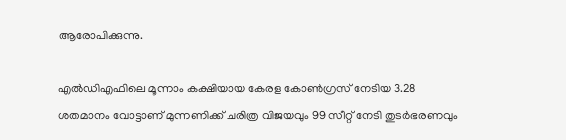ആരോപിക്കുന്നു.

എല്‍ഡിഎഫിലെ മൂന്നാം കക്ഷിയായ കേരള കോണ്‍ഗ്രസ് നേടിയ 3.28 ശതമാനം വോട്ടാണ് മുന്നണിക്ക് ചരിത്ര വിജയവും 99 സീറ്റ് നേടി തുടര്‍ഭരണവും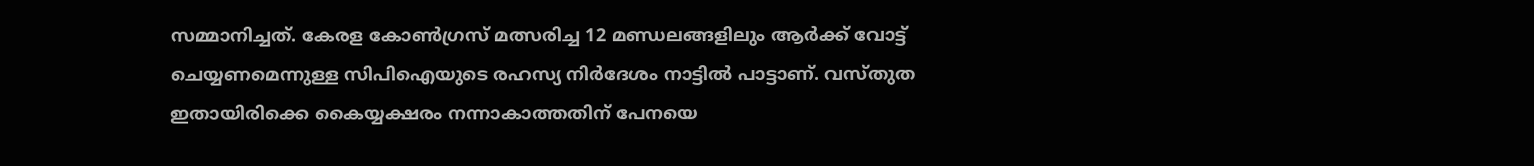സമ്മാനിച്ചത്. കേരള കോണ്‍ഗ്രസ് മത്സരിച്ച 12 മണ്ഡലങ്ങളിലും ആര്‍ക്ക് വോട്ട് ചെയ്യണമെന്നുള്ള സിപിഐയുടെ രഹസ്യ നിര്‍ദേശം നാട്ടില്‍ പാട്ടാണ്. വസ്തുത ഇതായിരിക്കെ കൈയ്യക്ഷരം നന്നാകാത്തതിന് പേനയെ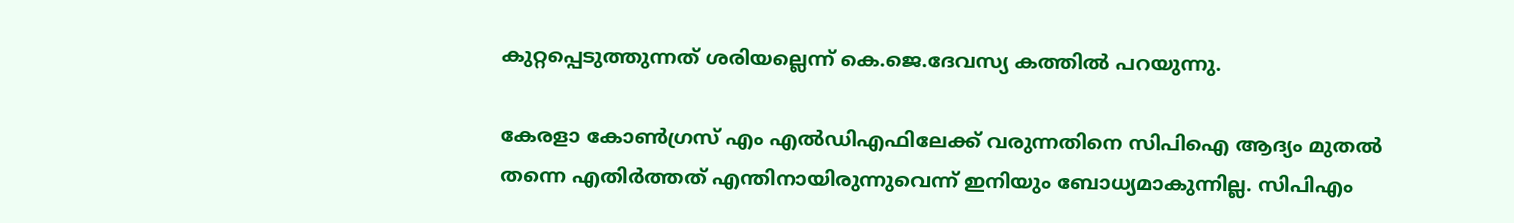കുറ്റപ്പെടുത്തുന്നത് ശരിയല്ലെന്ന് കെ.ജെ.ദേവസ്യ കത്തില്‍ പറയുന്നു.

കേരളാ കോണ്‍ഗ്രസ് എം എല്‍ഡിഎഫിലേക്ക് വരുന്നതിനെ സിപിഐ ആദ്യം മുതല്‍ തന്നെ എതിര്‍ത്തത് എന്തിനായിരുന്നുവെന്ന് ഇനിയും ബോധ്യമാകുന്നില്ല. സിപിഎം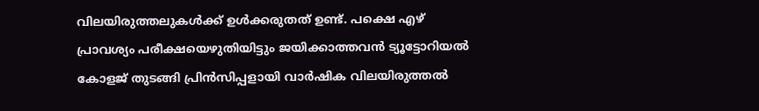വിലയിരുത്തലുകള്‍ക്ക് ഉള്‍ക്കരുതത് ഉണ്ട്. പക്ഷെ എഴ് പ്രാവശ്യം പരീക്ഷയെഴുതിയിട്ടും ജയിക്കാത്തവന്‍ ട്യൂട്ടോറിയല്‍ കോളജ് തുടങ്ങി പ്രിന്‍സിപ്പളായി വാര്‍ഷിക വിലയിരുത്തല്‍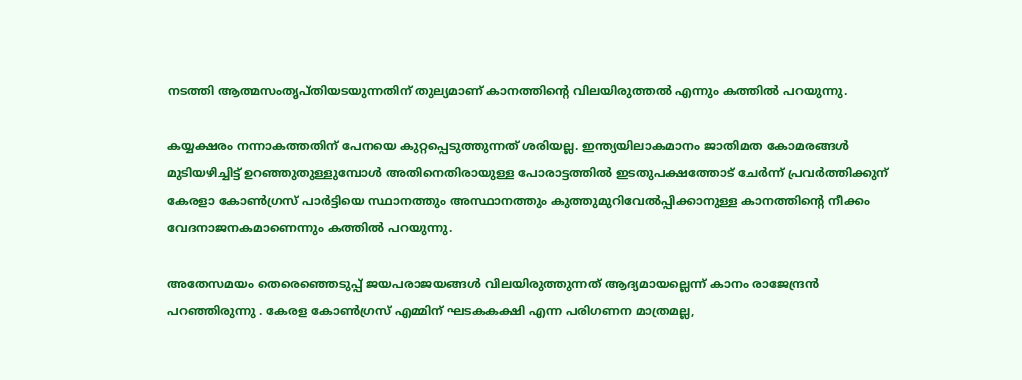നടത്തി ആത്മസംതൃപ്തിയടയുന്നതിന് തുല്യമാണ് കാനത്തിന്റെ വിലയിരുത്തല്‍ എന്നും കത്തില്‍ പറയുന്നു.

കയ്യക്ഷരം നന്നാകത്തതിന് പേനയെ കുറ്റപ്പെടുത്തുന്നത് ശരിയല്ല. ഇന്ത്യയിലാകമാനം ജാതിമത കോമരങ്ങള്‍ മുടിയഴിച്ചിട്ട് ഉറഞ്ഞുതുള്ളുമ്പോള്‍ അതിനെതിരായുള്ള പോരാട്ടത്തില്‍ ഇടതുപക്ഷത്തോട് ചേര്‍ന്ന് പ്രവര്‍ത്തിക്കുന് കേരളാ കോണ്‍ഗ്രസ് പാര്‍ട്ടിയെ സ്ഥാനത്തും അസ്ഥാനത്തും കുത്തുമുറിവേല്‍പ്പിക്കാനുള്ള കാനത്തിന്റെ നീക്കം വേദനാജനകമാണെന്നും കത്തില്‍ പറയുന്നു.

അതേസമയം തെരെഞ്ഞെടുപ്പ് ജയപരാജയങ്ങൾ വിലയിരുത്തുന്നത് ആദ്യമായല്ലെന്ന് കാനം രാജേന്ദ്രൻ പറഞ്ഞിരുന്നു . കേരള കോൺഗ്രസ് എമ്മിന് ഘടകകക്ഷി എന്ന പരിഗണന മാത്രമല്ല,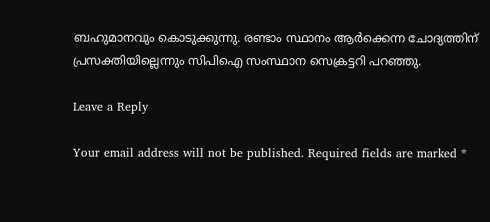ബഹുമാനവും കൊടുക്കുന്നു. രണ്ടാം സ്ഥാനം ആർക്കെന്ന ചോദ്യത്തിന് പ്രസക്തിയില്ലെന്നും സിപിഐ സംസ്ഥാന സെക്രട്ടറി പറഞ്ഞു.

Leave a Reply

Your email address will not be published. Required fields are marked *